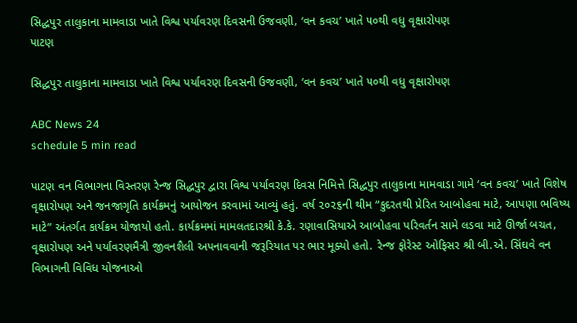સિદ્ધપુર તાલુકાના મામવાડા ખાતે વિશ્વ પર્યાવરણ દિવસની ઉજવણી, ‘વન કવચ’ ખાતે ૫૦થી વધુ વૃક્ષારોપણ
પાટણ

સિદ્ધપુર તાલુકાના મામવાડા ખાતે વિશ્વ પર્યાવરણ દિવસની ઉજવણી, ‘વન કવચ’ ખાતે ૫૦થી વધુ વૃક્ષારોપણ

ABC News 24
schedule 5 min read

પાટણ વન વિભાગના વિસ્તરણ રેન્જ સિદ્ધપુર દ્વારા વિશ્વ પર્યાવરણ દિવસ નિમિત્તે સિદ્ધપુર તાલુકાના મામવાડા ગામે ‘વન કવચ’ ખાતે વિશેષ વૃક્ષારોપણ અને જનજાગૃતિ કાર્યક્રમનું આયોજન કરવામાં આવ્યું હતું. વર્ષ ૨૦૨૬ની થીમ “કુદરતથી પ્રેરિત આબોહવા માટે, આપણા ભવિષ્ય માટે” અંતર્ગત કાર્યક્રમ યોજાયો હતો. કાર્યક્રમમાં મામલતદારશ્રી કે.કે. રણાવાસિયાએ આબોહવા પરિવર્તન સામે લડવા માટે ઊર્જા બચત, વૃક્ષારોપણ અને પર્યાવરણમૈત્રી જીવનશૈલી અપનાવવાની જરૂરિયાત પર ભાર મૂક્યો હતો. રેન્જ ફોરેસ્ટ ઓફિસર શ્રી બી.એ. સિંઘવે વન વિભાગની વિવિધ યોજનાઓ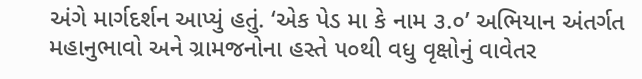અંગે માર્ગદર્શન આપ્યું હતું. ‘એક પેડ મા કે નામ ૩.૦’ અભિયાન અંતર્ગત મહાનુભાવો અને ગ્રામજનોના હસ્તે ૫૦થી વધુ વૃક્ષોનું વાવેતર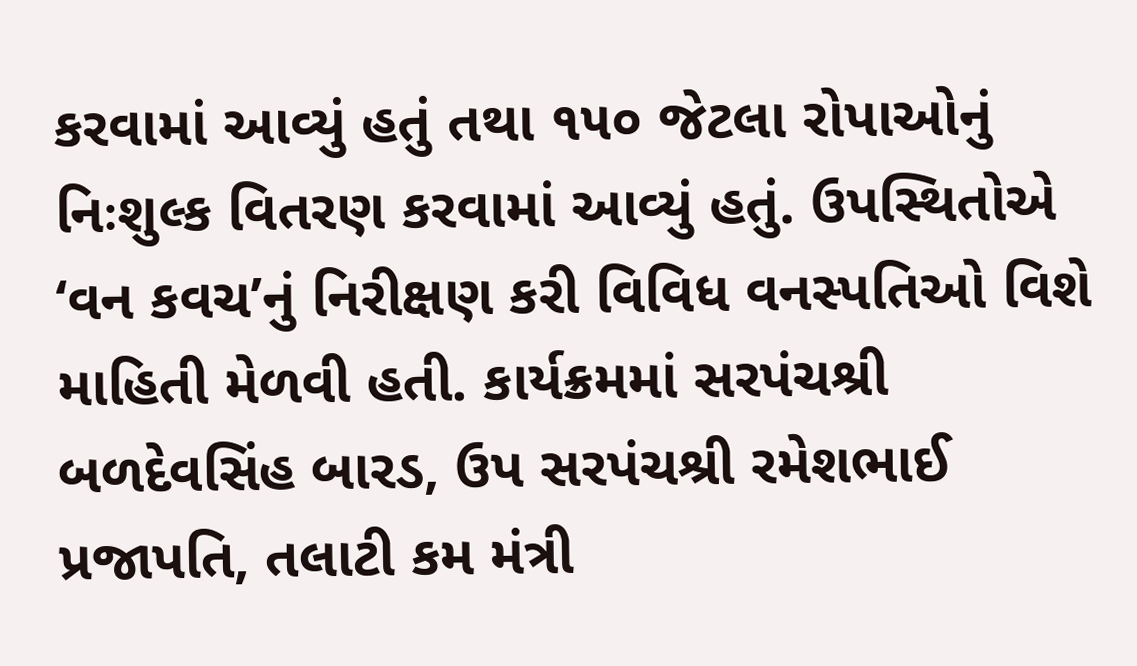કરવામાં આવ્યું હતું તથા ૧૫૦ જેટલા રોપાઓનું નિઃશુલ્ક વિતરણ કરવામાં આવ્યું હતું. ઉપસ્થિતોએ ‘વન કવચ’નું નિરીક્ષણ કરી વિવિધ વનસ્પતિઓ વિશે માહિતી મેળવી હતી. કાર્યક્રમમાં સરપંચશ્રી બળદેવસિંહ બારડ, ઉપ સરપંચશ્રી રમેશભાઈ પ્રજાપતિ, તલાટી કમ મંત્રી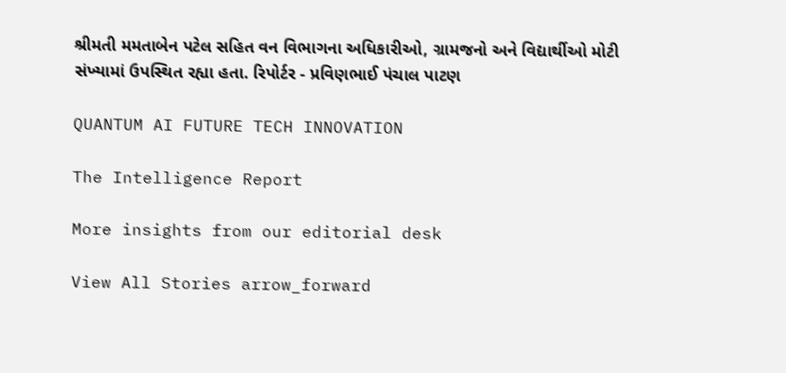શ્રીમતી મમતાબેન પટેલ સહિત વન વિભાગના અધિકારીઓ, ગ્રામજનો અને વિદ્યાર્થીઓ મોટી સંખ્યામાં ઉપસ્થિત રહ્યા હતા. રિપોર્ટર - પ્રવિણભાઈ પંચાલ પાટણ

QUANTUM AI FUTURE TECH INNOVATION

The Intelligence Report

More insights from our editorial desk

View All Stories arrow_forward